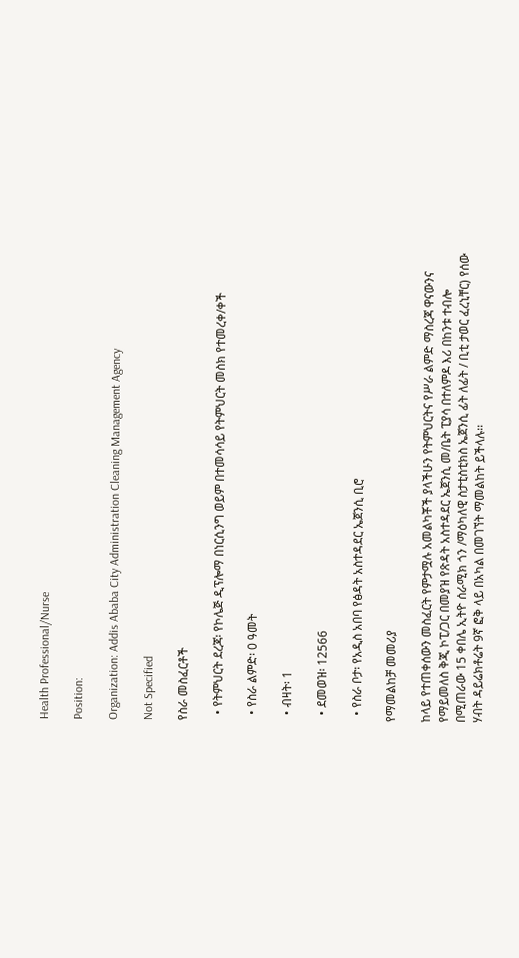Health Professional/Nurse

Position:

Organization: Addis Ababa City Administration Cleaning Management Agency

Not Specified

የስራ መስፈርቶች

  • የትምህርት ደረጃ፡ የኮሌጅ ዲፕሎማ በነርሲንግ ወይም በተመሳሳይ የትምህርት መስክ የተመረቀ/ቀች

  • የስራ ልምድ፡ 0 ዓመት

  • ብዛት፡ 1

  • ደመወዝ፡ 12566

  • የስራ ቦታ፡ የአዲስ አበባ የፅዳት አስተዳደር ኤጀንሲ ቢሮ

የማመልከቻ መመሪያ

ከላይ የተጠቀሰውን መስፈርት የምታሟሉ አመልካቾች ያላችሁን የትምህርትና የሥራ ልምድ ማስረጃ ዋናውንና የማይመለስ ቅጂ ኮፒ/ጋር በመያዝ የጽዳት አስተዳደር ኤጀንሲ መ/ቤት ፒያሳ በተለምዶ እሪ በከንቱ ተብሎ በሚጠራው 15 ቀበሌ ኢትዮ ሰራሚክ ጎን /ማዕካለዊ ስታቲስቲክስ ኤጀንሲ ፊት ለፊት / ቢቲ ታወር ፈረኒቸር) የሰው ሃብት ዳይሬክቶሬት 9ኛ ፎቅ ላይ በአካል በመገኘት ማመልከት ይችላሉ፡፡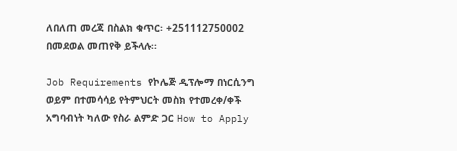ለበለጠ መረጃ በስልክ ቁጥር፡ +251112750002 በመደወል መጠየቅ ይችላሉ፡፡

Job Requirements የኮሌጅ ዲፕሎማ በነርሲንግ ወይም በተመሳሳይ የትምህርት መስክ የተመረቀ/ቀች አግባብነት ካለው የስራ ልምድ ጋር How to Apply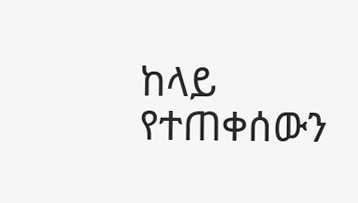ከላይ የተጠቀሰውን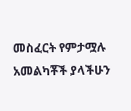መስፈርት የምታሟሉ አመልካቾች ያላችሁን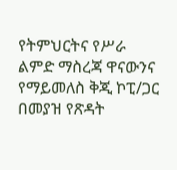የትምህርትና የሥራ ልምድ ማስረጃ ዋናውንና የማይመለስ ቅጂ ኮፒ/ጋር በመያዝ የጽዳት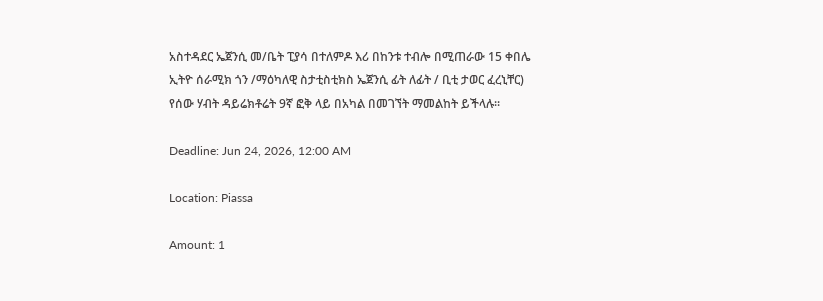አስተዳደር ኤጀንሲ መ/ቤት ፒያሳ በተለምዶ እሪ በከንቱ ተብሎ በሚጠራው 15 ቀበሌ ኢትዮ ሰራሚክ ጎን /ማዕካለዊ ስታቲስቲክስ ኤጀንሲ ፊት ለፊት / ቢቲ ታወር ፈረኒቸር) የሰው ሃብት ዳይሬክቶሬት 9ኛ ፎቅ ላይ በአካል በመገኘት ማመልከት ይችላሉ፡፡

Deadline: Jun 24, 2026, 12:00 AM

Location: Piassa

Amount: 1